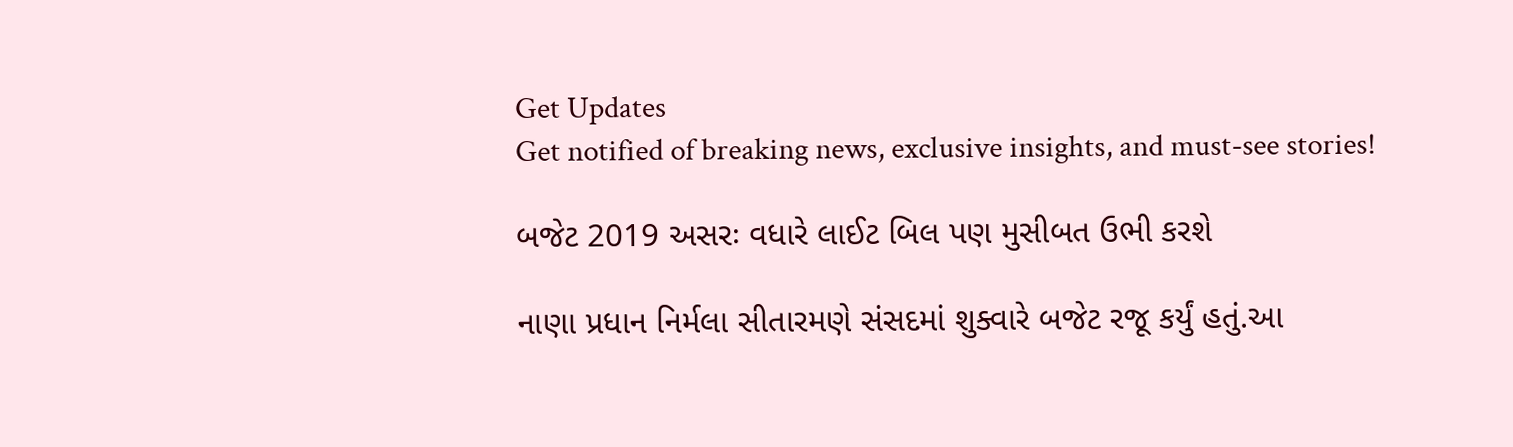Get Updates
Get notified of breaking news, exclusive insights, and must-see stories!

બજેટ 2019 અસરઃ વધારે લાઈટ બિલ પણ મુસીબત ઉભી કરશે

નાણા પ્રધાન નિર્મલા સીતારમણે સંસદમાં શુક્વારે બજેટ રજૂ કર્યું હતું.આ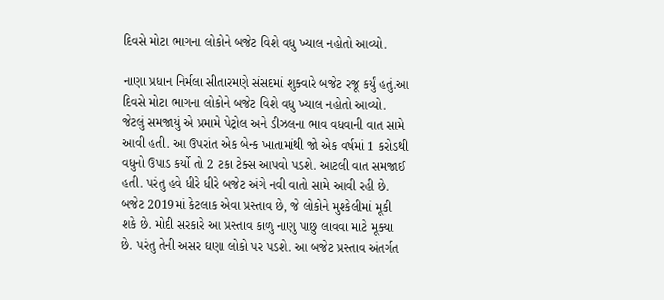દિવસે મોટા ભાગના લોકોને બજેટ વિશે વધુ ખ્યાલ નહોતો આવ્યો.

નાણા પ્રધાન નિર્મલા સીતારમણે સંસદમાં શુક્વારે બજેટ રજૂ કર્યું હતું.આ દિવસે મોટા ભાગના લોકોને બજેટ વિશે વધુ ખ્યાલ નહોતો આવ્યો. જેટલું સમજાયું એ પ્રમામે પેટ્રોલ અને ડીઝલના ભાવ વધવાની વાત સામે આવી હતી. આ ઉપરાંત એક બેન્ક ખાતામાંથી જો એક વર્ષમાં 1 કરોડથી વધુનો ઉપાડ કર્યો તો 2 ટકા ટેક્સ આપવો પડશે. આટલી વાત સમજાઈ હતી. પરંતુ હવે ધીરે ધીરે બજેટ અંગે નવી વાતો સામે આવી રહી છે. બજેટ 2019માં કેટલાક એવા પ્રસ્તાવ છે, જે લોકોને મુશ્કેલીમાં મૂકી શકે છે. મોદી સરકારે આ પ્રસ્તાવ કાળુ નાણુ પાછુ લાવવા માટે મૂક્યા છે. પરંતુ તેની અસર ઘણા લોકો પર પડશે. આ બજેટ પ્રસ્તાવ અંતર્ગત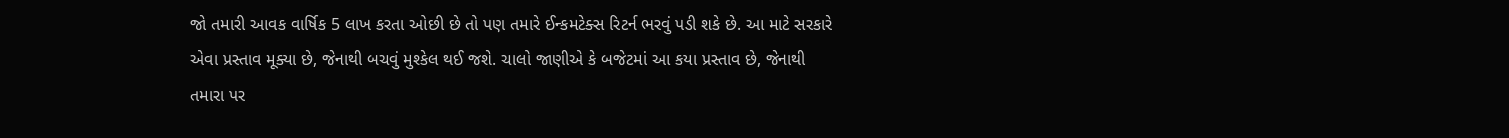જો તમારી આવક વાર્ષિક 5 લાખ કરતા ઓછી છે તો પણ તમારે ઈન્કમટેક્સ રિટર્ન ભરવું પડી શકે છે. આ માટે સરકારે એવા પ્રસ્તાવ મૂક્યા છે, જેનાથી બચવું મુશ્કેલ થઈ જશે. ચાલો જાણીએ કે બજેટમાં આ કયા પ્રસ્તાવ છે, જેનાથી તમારા પર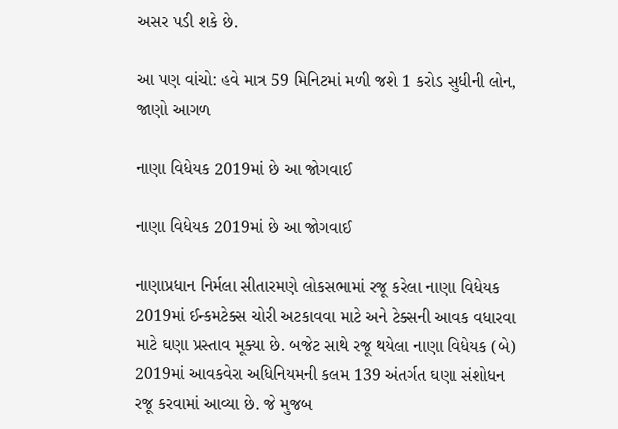અસર પડી શકે છે.

આ પણ વાંચો: હવે માત્ર 59 મિનિટમાં મળી જશે 1 કરોડ સુધીની લોન, જાણો આગળ

નાણા વિધેયક 2019માં છે આ જોગવાઈ

નાણા વિધેયક 2019માં છે આ જોગવાઈ

નાણાપ્રધાન નિર્મલા સીતારમણે લોકસભામાં રજૂ કરેલા નાણા વિધેયક 2019માં ઈન્કમટેક્સ ચોરી અટકાવવા માટે અને ટેક્સની આવક વધારવા માટે ઘણા પ્રસ્તાવ મૂક્યા છે. બજેટ સાથે રજૂ થયેલા નાણા વિધેયક (બે) 2019માં આવકવેરા અધિનિયમની કલમ 139 અંતર્ગત ઘણા સંશોધન રજૂ કરવામાં આવ્યા છે. જે મુજબ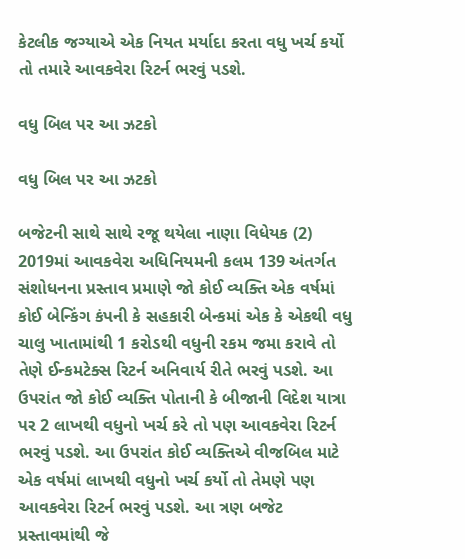કેટલીક જગ્યાએ એક નિયત મર્યાદા કરતા વધુ ખર્ચ કર્યો તો તમારે આવકવેરા રિટર્ન ભરવું પડશે.

વધુ બિલ પર આ ઝટકો

વધુ બિલ પર આ ઝટકો

બજેટની સાથે સાથે રજૂ થયેલા નાણા વિધેયક (2) 2019માં આવકવેરા અધિનિયમની કલમ 139 અંતર્ગત સંશોધનના પ્રસ્તાવ પ્રમાણે જો કોઈ વ્યક્તિ એક વર્ષમાં કોઈ બેન્કિંગ કંપની કે સહકારી બેન્કમાં એક કે એકથી વધુ ચાલુ ખાતામાંથી 1 કરોડથી વધુની રકમ જમા કરાવે તો તેણે ઈન્કમટેક્સ રિટર્ન અનિવાર્ય રીતે ભરવું પડશે. આ ઉપરાંત જો કોઈ વ્યક્તિ પોતાની કે બીજાની વિદેશ યાત્રા પર 2 લાખથી વધુનો ખર્ચ કરે તો પણ આવકવેરા રિટર્ન ભરવું પડશે. આ ઉપરાંત કોઈ વ્યક્તિએ વીજબિલ માટે એક વર્ષમાં લાખથી વધુનો ખર્ચ કર્યો તો તેમણે પણ આવકવેરા રિટર્ન ભરવું પડશે. આ ત્રણ બજેટ પ્રસ્તાવમાંથી જે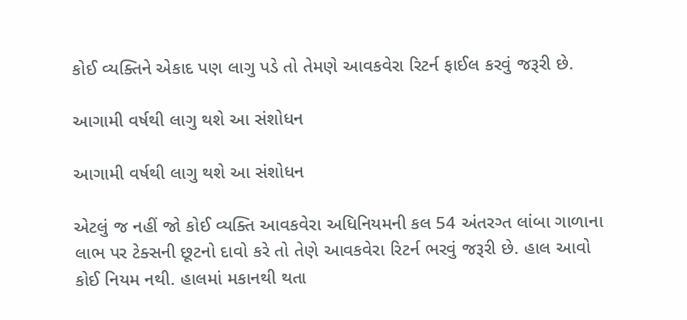કોઈ વ્યક્તિને એકાદ પણ લાગુ પડે તો તેમણે આવકવેરા રિટર્ન ફાઈલ કરવું જરૂરી છે.

આગામી વર્ષથી લાગુ થશે આ સંશોધન

આગામી વર્ષથી લાગુ થશે આ સંશોધન

એટલું જ નહીં જો કોઈ વ્યક્તિ આવકવેરા અધિનિયમની કલ 54 અંતરગ્ત લાંબા ગાળાના લાભ પર ટેક્સની છૂટનો દાવો કરે તો તેણે આવકવેરા રિટર્ન ભરવું જરૂરી છે. હાલ આવો કોઈ નિયમ નથી. હાલમાં મકાનથી થતા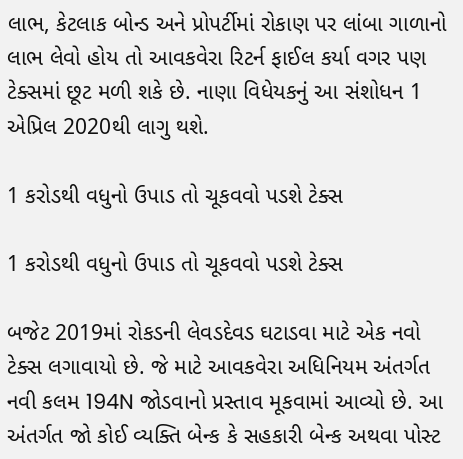લાભ, કેટલાક બોન્ડ અને પ્રોપર્ટીમાં રોકાણ પર લાંબા ગાળાનો લાભ લેવો હોય તો આવકવેરા રિટર્ન ફાઈલ કર્યા વગર પણ ટેક્સમાં છૂટ મળી શકે છે. નાણા વિધેયકનું આ સંશોધન 1 એપ્રિલ 2020થી લાગુ થશે.

1 કરોડથી વધુનો ઉપાડ તો ચૂકવવો પડશે ટેક્સ

1 કરોડથી વધુનો ઉપાડ તો ચૂકવવો પડશે ટેક્સ

બજેટ 2019માં રોકડની લેવડદેવડ ઘટાડવા માટે એક નવો ટેક્સ લગાવાયો છે. જે માટે આવકવેરા અધિનિયમ અંતર્ગત નવી કલમ 194N જોડવાનો પ્રસ્તાવ મૂકવામાં આવ્યો છે. આ અંતર્ગત જો કોઈ વ્યક્તિ બેન્ક કે સહકારી બેન્ક અથવા પોસ્ટ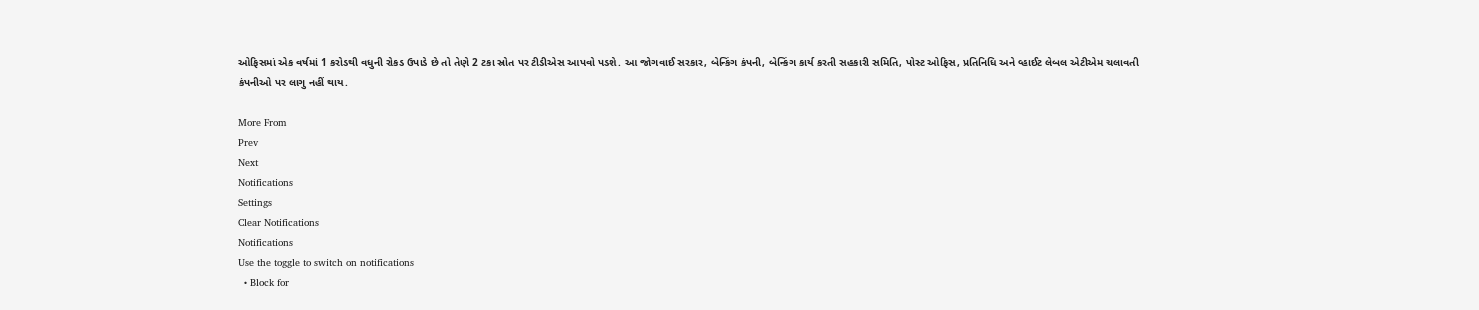ઓફિસમાં એક વર્ષમાં 1 કરોડથી વધુની રોકડ ઉપાડે છે તો તેણે 2 ટકા સ્રોત પર ટીડીએસ આપવો પડશે. આ જોગવાઈ સરકાર, બેન્કિંગ કંપની, બેન્કિંગ કાર્ય કરતી સહકારી સમિતિ, પોસ્ટ ઓફિસ, પ્રતિનિધિ અને વ્હાઈટ લેબલ એટીએમ ચલાવતી કંપનીઓ પર લાગુ નહીં થાય.

More From
Prev
Next
Notifications
Settings
Clear Notifications
Notifications
Use the toggle to switch on notifications
  • Block for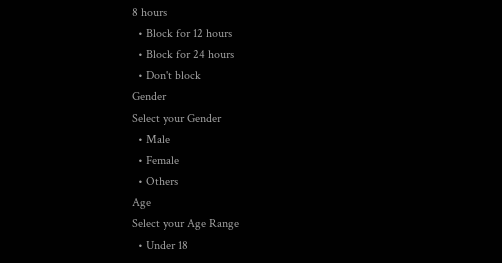8 hours
  • Block for 12 hours
  • Block for 24 hours
  • Don't block
Gender
Select your Gender
  • Male
  • Female
  • Others
Age
Select your Age Range
  • Under 18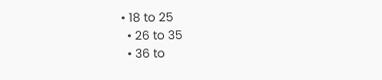• 18 to 25
  • 26 to 35
  • 36 to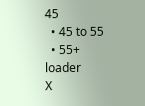45
  • 45 to 55
  • 55+
loader
X